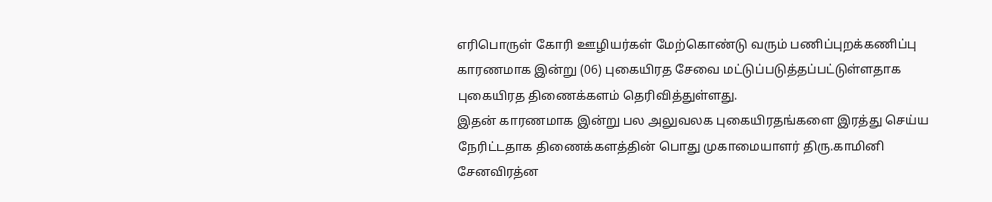எரிபொருள் கோரி ஊழியர்கள் மேற்கொண்டு வரும் பணிப்புறக்கணிப்பு காரணமாக இன்று (06) புகையிரத சேவை மட்டுப்படுத்தப்பட்டுள்ளதாக புகையிரத திணைக்களம் தெரிவித்துள்ளது.
இதன் காரணமாக இன்று பல அலுவலக புகையிரதங்களை இரத்து செய்ய நேரிட்டதாக திணைக்களத்தின் பொது முகாமையாளர் திரு.காமினி சேனவிரத்ன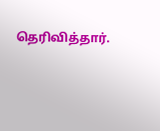தெரிவித்தார்.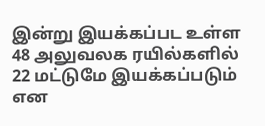இன்று இயக்கப்பட உள்ள 48 அலுவலக ரயில்களில் 22 மட்டுமே இயக்கப்படும் என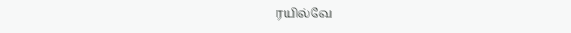ரயில்வே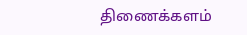திணைக்களம்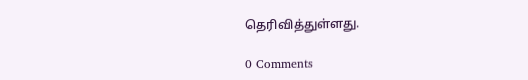தெரிவித்துள்ளது.

0 Comments